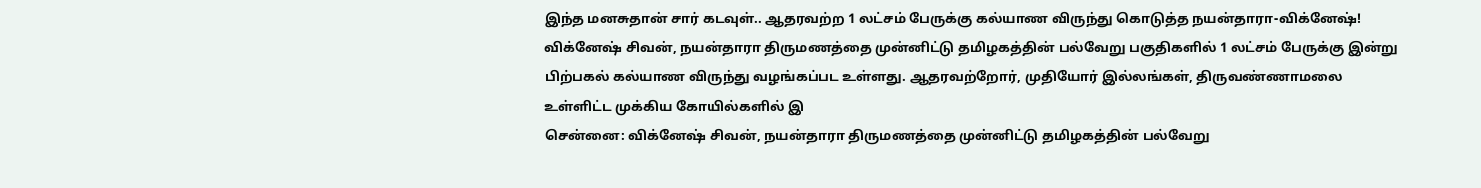இந்த மனசுதான் சார் கடவுள்.. ஆதரவற்ற 1 லட்சம் பேருக்கு கல்யாண விருந்து கொடுத்த நயன்தாரா-விக்னேஷ்!
விக்னேஷ் சிவன், நயன்தாரா திருமணத்தை முன்னிட்டு தமிழகத்தின் பல்வேறு பகுதிகளில் 1 லட்சம் பேருக்கு இன்று பிற்பகல் கல்யாண விருந்து வழங்கப்பட உள்ளது. ஆதரவற்றோர், முதியோர் இல்லங்கள், திருவண்ணாமலை உள்ளிட்ட முக்கிய கோயில்களில் இ
சென்னை: விக்னேஷ் சிவன், நயன்தாரா திருமணத்தை முன்னிட்டு தமிழகத்தின் பல்வேறு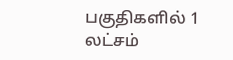பகுதிகளில் 1 லட்சம்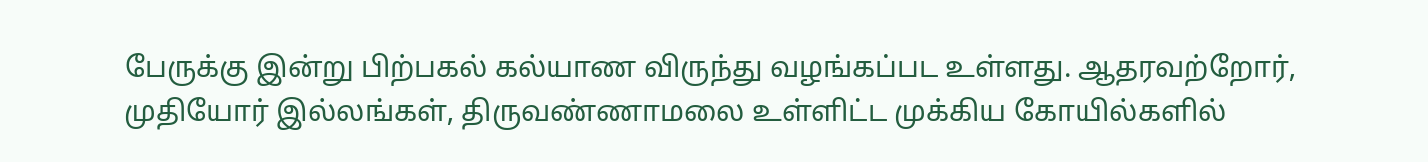பேருக்கு இன்று பிற்பகல் கல்யாண விருந்து வழங்கப்பட உள்ளது. ஆதரவற்றோர், முதியோர் இல்லங்கள், திருவண்ணாமலை உள்ளிட்ட முக்கிய கோயில்களில்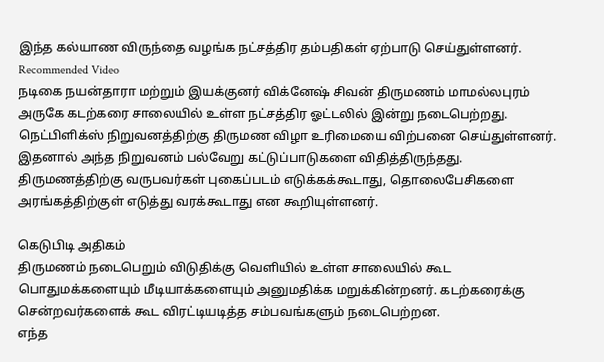இந்த கல்யாண விருந்தை வழங்க நட்சத்திர தம்பதிகள் ஏற்பாடு செய்துள்ளனர்.
Recommended Video
நடிகை நயன்தாரா மற்றும் இயக்குனர் விக்னேஷ் சிவன் திருமணம் மாமல்லபுரம் அருகே கடற்கரை சாலையில் உள்ள நட்சத்திர ஓட்டலில் இன்று நடைபெற்றது. நெட்பிளிக்ஸ் நிறுவனத்திற்கு திருமண விழா உரிமையை விற்பனை செய்துள்ளனர். இதனால் அந்த நிறுவனம் பல்வேறு கட்டுப்பாடுகளை விதித்திருந்தது.
திருமணத்திற்கு வருபவர்கள் புகைப்படம் எடுக்கக்கூடாது, தொலைபேசிகளை அரங்கத்திற்குள் எடுத்து வரக்கூடாது என கூறியுள்ளனர்.

கெடுபிடி அதிகம்
திருமணம் நடைபெறும் விடுதிக்கு வெளியில் உள்ள சாலையில் கூட பொதுமக்களையும் மீடியாக்களையும் அனுமதிக்க மறுக்கின்றனர். கடற்கரைக்கு சென்றவர்களைக் கூட விரட்டியடித்த சம்பவங்களும் நடைபெற்றன.
எந்த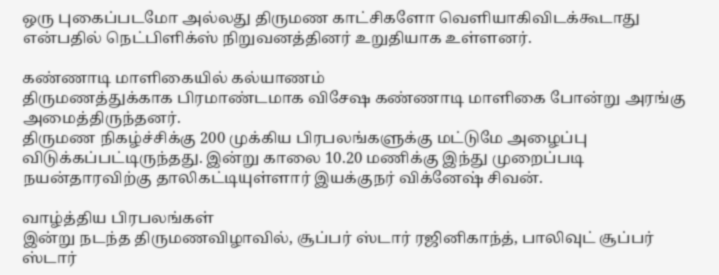ஒரு புகைப்படமோ அல்லது திருமண காட்சிகளோ வெளியாகிவிடக்கூடாது என்பதில் நெட்பிளிக்ஸ் நிறுவனத்தினர் உறுதியாக உள்ளனர்.

கண்ணாடி மாளிகையில் கல்யாணம்
திருமணத்துக்காக பிரமாண்டமாக விசேஷ கண்ணாடி மாளிகை போன்று அரங்கு அமைத்திருந்தனர்.
திருமண நிகழ்ச்சிக்கு 200 முக்கிய பிரபலங்களுக்கு மட்டுமே அழைப்பு விடுக்கப்பட்டிருந்தது. இன்று காலை 10.20 மணிக்கு இந்து முறைப்படி நயன்தாரவிற்கு தாலிகட்டியுள்ளார் இயக்குநர் விக்னேஷ் சிவன்.

வாழ்த்திய பிரபலங்கள்
இன்று நடந்த திருமணவிழாவில், சூப்பர் ஸ்டார் ரஜினிகாந்த், பாலிவுட் சூப்பர் ஸ்டார்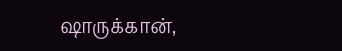ஷாருக்கான்,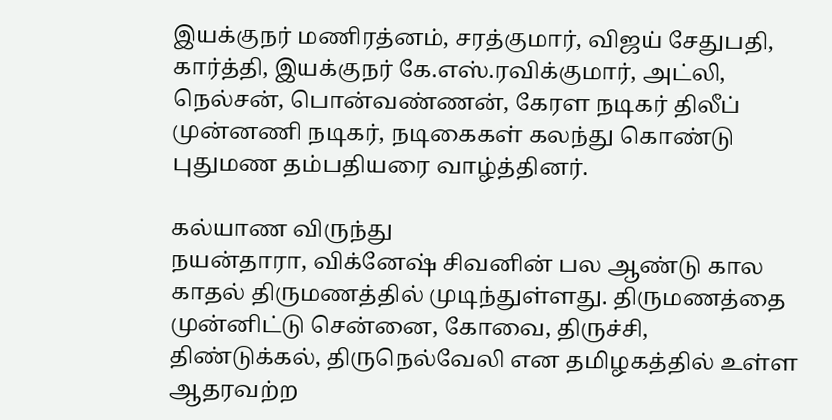இயக்குநர் மணிரத்னம், சரத்குமார், விஜய் சேதுபதி, கார்த்தி, இயக்குநர் கே.எஸ்.ரவிக்குமார், அட்லி, நெல்சன், பொன்வண்ணன், கேரள நடிகர் திலீப் முன்னணி நடிகர், நடிகைகள் கலந்து கொண்டு புதுமண தம்பதியரை வாழ்த்தினர்.

கல்யாண விருந்து
நயன்தாரா, விக்னேஷ் சிவனின் பல ஆண்டு கால காதல் திருமணத்தில் முடிந்துள்ளது. திருமணத்தை முன்னிட்டு சென்னை, கோவை, திருச்சி, திண்டுக்கல், திருநெல்வேலி என தமிழகத்தில் உள்ள ஆதரவற்ற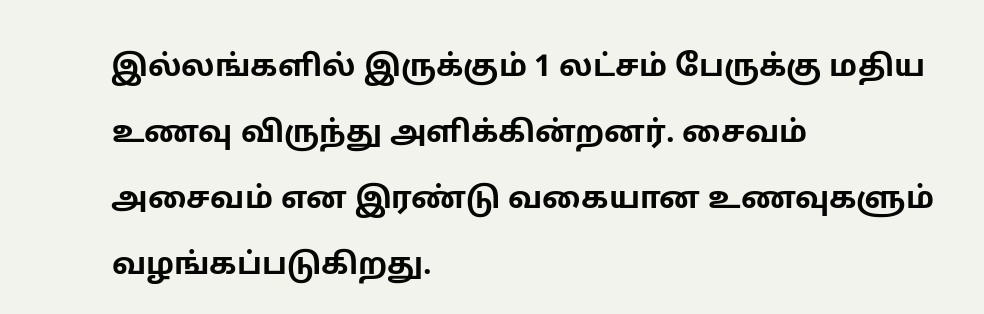இல்லங்களில் இருக்கும் 1 லட்சம் பேருக்கு மதிய உணவு விருந்து அளிக்கின்றனர். சைவம் அசைவம் என இரண்டு வகையான உணவுகளும் வழங்கப்படுகிறது.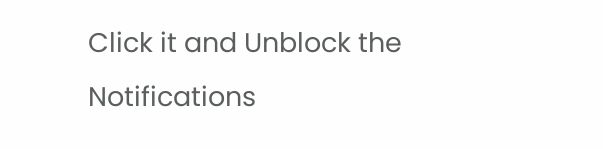Click it and Unblock the Notifications